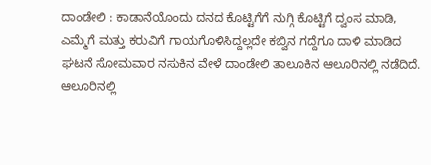ದಾಂಡೇಲಿ : ಕಾಡಾನೆಯೊಂದು ದನದ ಕೊಟ್ಟಿಗೆಗೆ ನುಗ್ಗಿ ಕೊಟ್ಟಿಗೆ ದ್ವಂಸ ಮಾಡಿ, ಎಮ್ಮೆಗೆ ಮತ್ತು ಕರುವಿಗೆ ಗಾಯಗೊಳಿಸಿದ್ದಲ್ಲದೇ ಕಬ್ವಿನ ಗದ್ದೆಗೂ ದಾಳಿ ಮಾಡಿದ ಘಟನೆ ಸೋಮವಾರ ನಸುಕಿನ ವೇಳೆ ದಾಂಡೇಲಿ ತಾಲೂಕಿನ ಆಲೂರಿನಲ್ಲಿ ನಡೆದಿದೆ.
ಆಲೂರಿನಲ್ಲಿ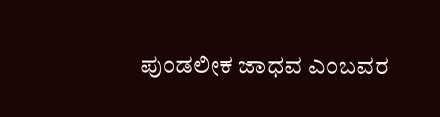ಪುಂಡಲೀಕ ಜಾಧವ ಎಂಬವರ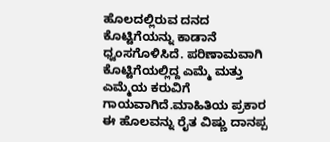ಹೊಲದಲ್ಲಿರುವ ದನದ ಕೊಟ್ಟಿಗೆಯನ್ನು ಕಾಡಾನೆ ಧ್ವಂಸಗೊಳಿಸಿದೆ. ಪರಿಣಾಮವಾಗಿ ಕೊಟ್ಟಿಗೆಯಲ್ಲಿದ್ದ ಎಮ್ಮೆ ಮತ್ತು ಎಮ್ಮೆಯ ಕರುವಿಗೆ ಗಾಯವಾಗಿದೆ.ಮಾಹಿತಿಯ ಪ್ರಕಾರ ಈ ಹೊಲವನ್ನು ರೈತ ವಿಷ್ಣು ದಾನಪ್ಪ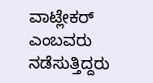ವಾಟ್ಲೇಕರ್ ಎಂಬವರು ನಡೆಸುತ್ತಿದ್ದರು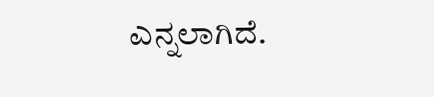ಎನ್ನಲಾಗಿದೆ.